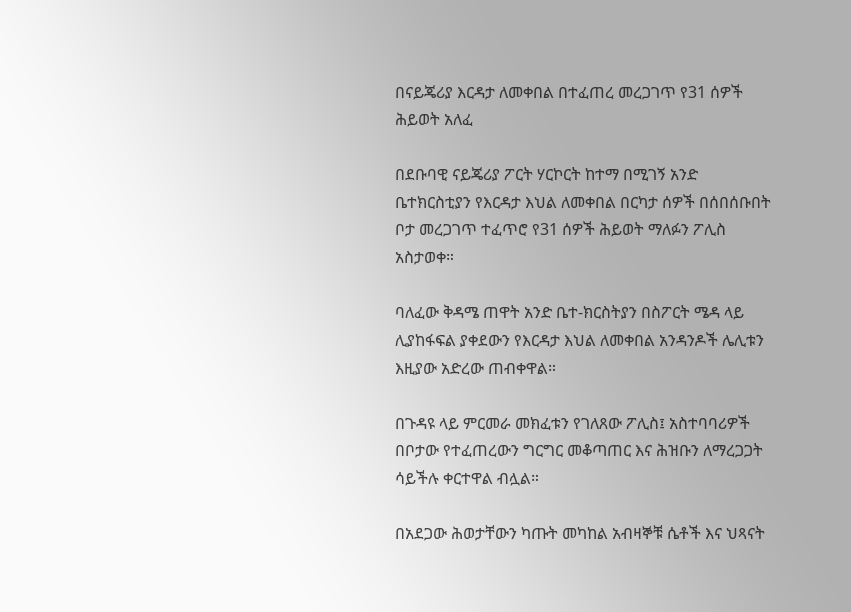በናይጄሪያ እርዳታ ለመቀበል በተፈጠረ መረጋገጥ የ31 ሰዎች ሕይወት አለፈ

በደቡባዊ ናይጄሪያ ፖርት ሃርኮርት ከተማ በሚገኝ አንድ ቤተክርስቲያን የእርዳታ እህል ለመቀበል በርካታ ሰዎች በሰበሰቡበት ቦታ መረጋገጥ ተፈጥሮ የ31 ሰዎች ሕይወት ማለፉን ፖሊስ አስታወቀ።

ባለፈው ቅዳሜ ጠዋት አንድ ቤተ-ክርስትያን በስፖርት ሜዳ ላይ ሊያከፋፍል ያቀደውን የእርዳታ እህል ለመቀበል አንዳንዶች ሌሊቱን እዚያው አድረው ጠብቀዋል።

በጉዳዩ ላይ ምርመራ መክፈቱን የገለጸው ፖሊስ፤ አስተባባሪዎች በቦታው የተፈጠረውን ግርግር መቆጣጠር እና ሕዝቡን ለማረጋጋት ሳይችሉ ቀርተዋል ብሏል።

በአደጋው ሕወታቸውን ካጡት መካከል አብዛኞቹ ሴቶች እና ህጻናት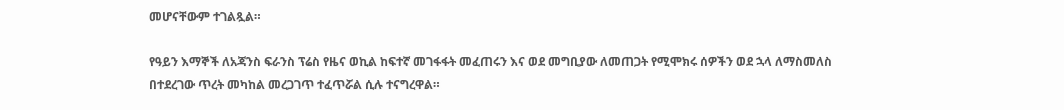መሆናቸውም ተገልጿል።

የዓይን እማኞች ለአጃንስ ፍራንስ ፕሬስ የዜና ወኪል ከፍተኛ መገፋፋት መፈጠሩን እና ወደ መግቢያው ለመጠጋት የሚሞክሩ ሰዎችን ወደ ኋላ ለማስመለስ በተደረገው ጥረት መካከል መረጋገጥ ተፈጥሯል ሲሉ ተናግረዋል።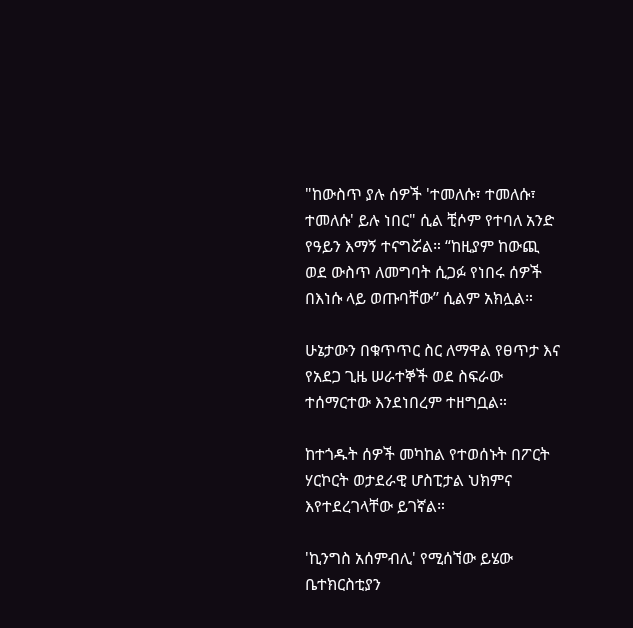"ከውስጥ ያሉ ሰዎች 'ተመለሱ፣ ተመለሱ፣ ተመለሱ' ይሉ ነበር" ሲል ቺሶም የተባለ አንድ የዓይን እማኝ ተናግሯል። “ከዚያም ከውጪ ወደ ውስጥ ለመግባት ሲጋፉ የነበሩ ሰዎች በእነሱ ላይ ወጡባቸው’’ ሲልም አክሏል።

ሁኔታውን በቁጥጥር ስር ለማዋል የፀጥታ እና የአደጋ ጊዜ ሠራተኞች ወደ ስፍራው ተሰማርተው እንደነበረም ተዘግቧል።

ከተጎዱት ሰዎች መካከል የተወሰኑት በፖርት ሃርኮርት ወታደራዊ ሆስፒታል ህክምና እየተደረገላቸው ይገኛል።

'ኪንግስ አሰምብሊ' የሚሰኘው ይሄው ቤተክርስቲያን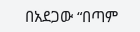በአደጋው “በጣም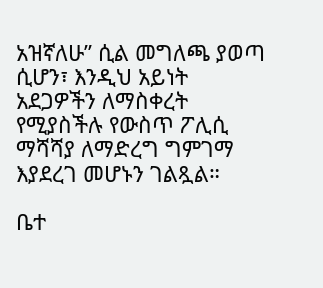አዝኛለሁ” ሲል መግለጫ ያወጣ ሲሆን፣ እንዲህ አይነት አደጋዎችን ለማስቀረት የሚያስችሉ የውስጥ ፖሊሲ ማሻሻያ ለማድረግ ግምገማ እያደረገ መሆኑን ገልጿል።

ቤተ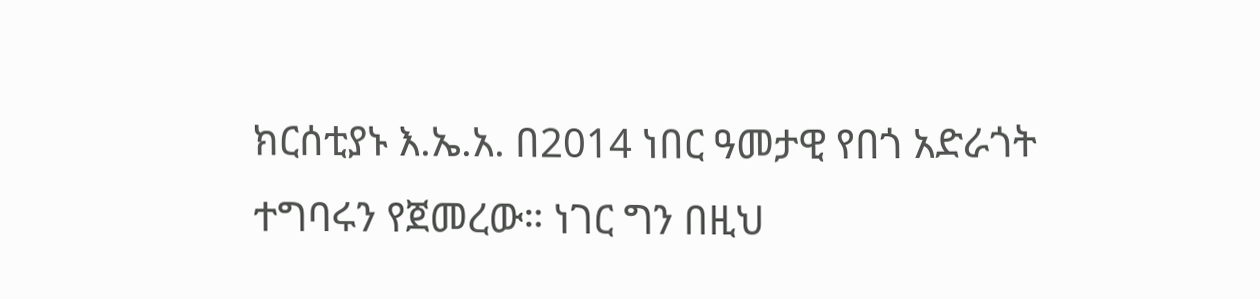ክርሰቲያኑ እ.ኤ.አ. በ2014 ነበር ዓመታዊ የበጎ አድራጎት ተግባሩን የጀመረው። ነገር ግን በዚህ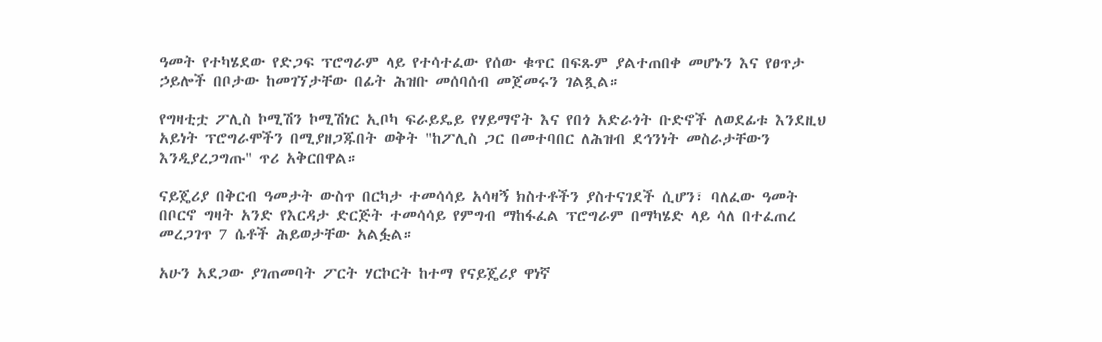ዓመት የተካሄደው የድጋፍ ፕሮግራም ላይ የተሳተፈው የሰው ቁጥር በፍጹም ያልተጠበቀ መሆኑን እና የፀጥታ ኃይሎች በቦታው ከመገኘታቸው በፊት ሕዝቡ መሰባሰብ መጀመሩን ገልጿል።

የግዛቲቷ ፖሊስ ኮሚሽን ኮሚሽነር ኢቦካ ፍራይዴይ የሃይማኖት እና የበጎ አድራጎት ቡድኖች ለወደፊቱ እንደዚህ አይነት ፕሮግራሞችን በሚያዘጋጁበት ወቅት "ከፖሊስ ጋር በመተባበር ለሕዝብ ደኅንነት መስራታቸውን እንዲያረጋግጡ" ጥሪ አቅርበዋል።

ናይጄሪያ በቅርብ ዓመታት ውስጥ በርካታ ተመሳሳይ አሳዛኝ ክስተቶችን ያስተናገደች ሲሆን፣ ባለፈው ዓመት በቦርኖ ግዛት አንድ የእርዳታ ድርጅት ተመሳሳይ የምግብ ማከፋፈል ፕሮግራም በማካሄድ ላይ ሳለ በተፈጠረ መረጋገጥ 7 ሴቶች ሕይወታቸው አልፏል።

አሁን አደጋው ያገጠመባት ፖርት ሃርኮርት ከተማ የናይጄሪያ ዋነኛ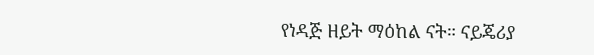የነዳጅ ዘይት ማዕከል ናት። ናይጄሪያ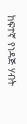ከፍተኛ የነዳጅ ሃብት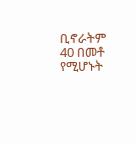ቢኖራትም 40 በመቶ የሚሆኑት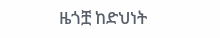ዜጎቿ ከድህነት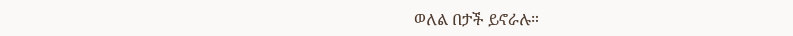ወለል በታች ይኖራሉ።